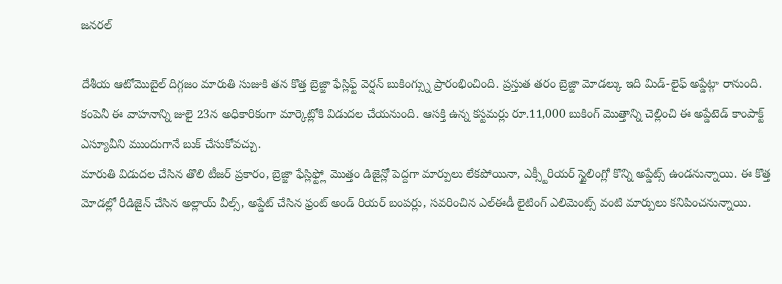జనరల్

దేశీయ ఆటోమొబైల్ దిగ్గజం మారుతి సుజుకి తన కొత్త బ్రెజ్జా ఫేస్లిఫ్ట్ వెర్షన్ బుకింగ్స్ను ప్రారంభించింది. ప్రస్తుత తరం బ్రెజ్జా మోడల్కు ఇది మిడ్-లైఫ్ అప్డేట్గా రానుంది. కంపెనీ ఈ వాహనాన్ని జులై 23న అధికారికంగా మార్కెట్లోకి విడుదల చేయనుంది. ఆసక్తి ఉన్న కస్టమర్లు రూ.11,000 బుకింగ్ మొత్తాన్ని చెల్లించి ఈ అప్డేటెడ్ కాంపాక్ట్ ఎస్యూవీని ముందుగానే బుక్ చేసుకోవచ్చు.
మారుతి విడుదల చేసిన తొలి టీజర్ ప్రకారం, బ్రెజ్జా ఫేస్లిఫ్ట్లో మొత్తం డిజైన్లో పెద్దగా మార్పులు లేకపోయినా, ఎక్స్టీరియర్ స్టైలింగ్లో కొన్ని అప్డేట్స్ ఉండనున్నాయి. ఈ కొత్త మోడల్లో రీడిజైన్ చేసిన అల్లాయ్ వీల్స్, అప్డేట్ చేసిన ఫ్రంట్ అండ్ రియర్ బంపర్లు, సవరించిన ఎల్ఈడీ లైటింగ్ ఎలిమెంట్స్ వంటి మార్పులు కనిపించనున్నాయి.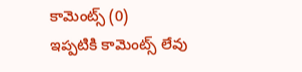కామెంట్స్ (0)
ఇప్పటికి కామెంట్స్ లేవు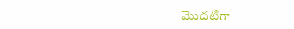మొదటిగా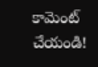కామెంట్ చేయండి!